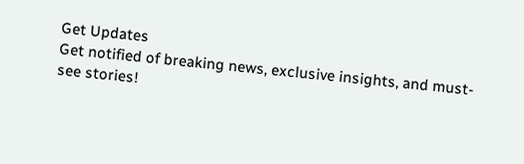Get Updates
Get notified of breaking news, exclusive insights, and must-see stories!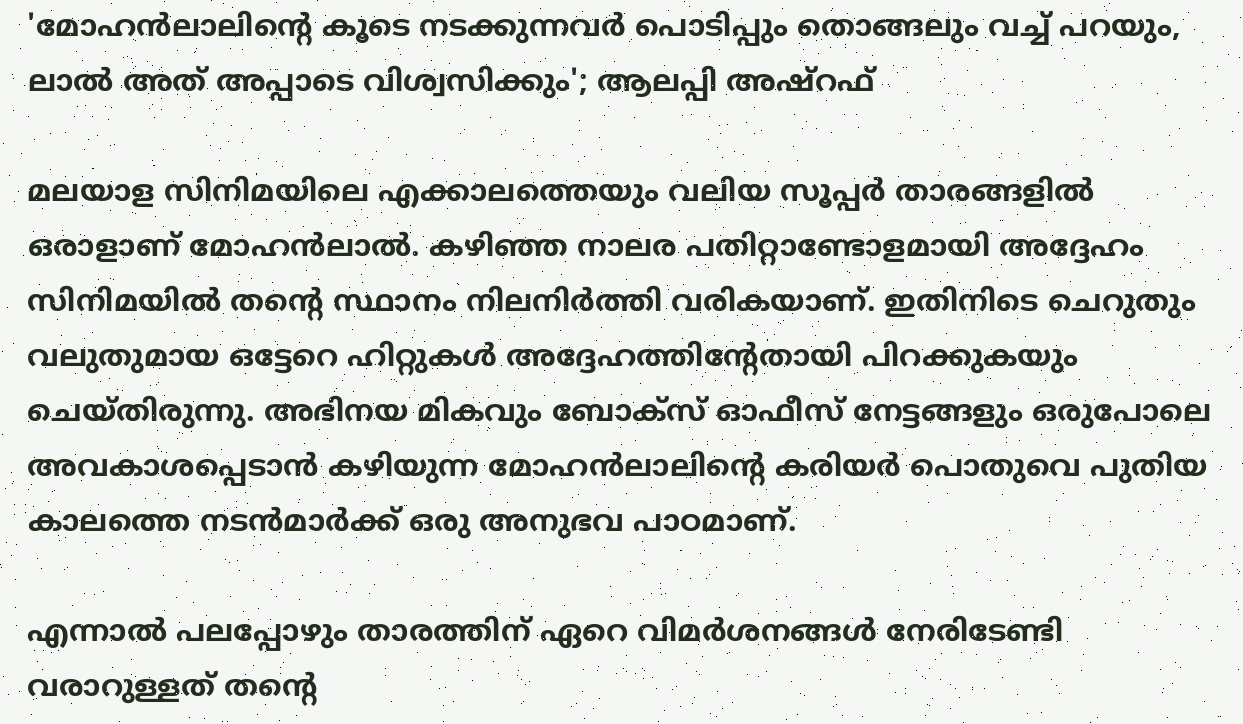'മോഹൻലാലിന്റെ കൂടെ നടക്കുന്നവർ പൊടിപ്പും തൊങ്ങലും വച്ച് പറയും, ലാൽ അത് അപ്പാടെ വിശ്വസിക്കും'; ആലപ്പി അഷ്‌റഫ്

മലയാള സിനിമയിലെ എക്കാലത്തെയും വലിയ സൂപ്പർ താരങ്ങളിൽ ഒരാളാണ് മോഹൻലാൽ. കഴിഞ്ഞ നാലര പതിറ്റാണ്ടോളമായി അദ്ദേഹം സിനിമയിൽ തന്റെ സ്ഥാനം നിലനിർത്തി വരികയാണ്. ഇതിനിടെ ചെറുതും വലുതുമായ ഒട്ടേറെ ഹിറ്റുകൾ അദ്ദേഹത്തിന്റേതായി പിറക്കുകയും ചെയ്‌തിരുന്നു. അഭിനയ മികവും ബോക്‌സ് ഓഫീസ് നേട്ടങ്ങളും ഒരുപോലെ അവകാശപ്പെടാൻ കഴിയുന്ന മോഹൻലാലിന്റെ കരിയർ പൊതുവെ പുതിയ കാലത്തെ നടൻമാർക്ക് ഒരു അനുഭവ പാഠമാണ്.

എന്നാൽ പലപ്പോഴും താരത്തിന് ഏറെ വിമർശനങ്ങൾ നേരിടേണ്ടി വരാറുള്ളത് തന്റെ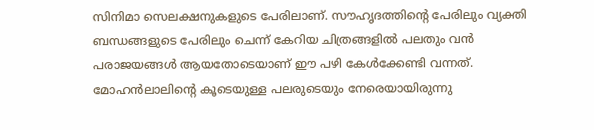സിനിമാ സെലക്ഷനുകളുടെ പേരിലാണ്. സൗഹൃദത്തിന്റെ പേരിലും വ്യക്തി ബന്ധങ്ങളുടെ പേരിലും ചെന്ന് കേറിയ ചിത്രങ്ങളിൽ പലതും വൻ പരാജയങ്ങൾ ആയതോടെയാണ് ഈ പഴി കേൾക്കേണ്ടി വന്നത്. മോഹൻലാലിന്റെ കൂടെയുള്ള പലരുടെയും നേരെയായിരുന്നു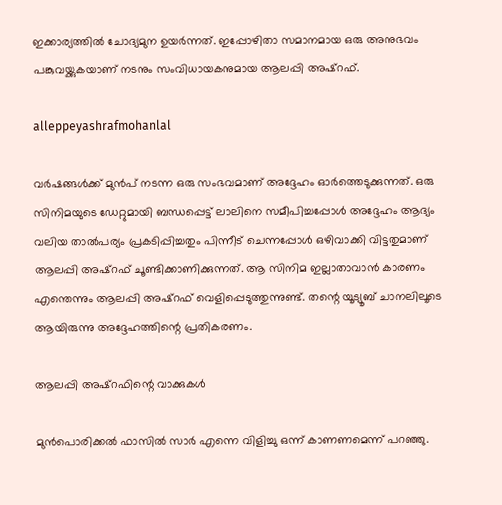ഇക്കാര്യത്തിൽ ചോദ്യമുന ഉയർന്നത്. ഇപ്പോഴിതാ സമാനമായ ഒരു അനുഭവം പങ്കുവയ്ക്കുകയാണ് നടനും സംവിധായകനുമായ ആലപ്പി അഷ്‌റഫ്.

alleppeyashrafmohanlal

വർഷങ്ങൾക്ക് മുൻപ് നടന്ന ഒരു സംഭവമാണ് അദ്ദേഹം ഓർത്തെടുക്കുന്നത്. ഒരു സിനിമയുടെ ഡേറ്റുമായി ബന്ധപ്പെട്ട് ലാലിനെ സമീപിച്ചപ്പോൾ അദ്ദേഹം ആദ്യം വലിയ താൽപര്യം പ്രകടിപ്പിച്ചതും പിന്നീട് ചെന്നപ്പോൾ ഒഴിവാക്കി വിട്ടതുമാണ് ആലപ്പി അഷ്‌റഫ് ചൂണ്ടിക്കാണിക്കുന്നത്. ആ സിനിമ ഇല്ലാതാവാൻ കാരണം എന്തെന്നും ആലപ്പി അഷ്‌റഫ് വെളിപ്പെടുത്തുന്നുണ്ട്. തന്റെ യൂട്യൂബ് ചാനലിലൂടെ ആയിരുന്നു അദ്ദേഹത്തിന്റെ പ്രതികരണം.

ആലപ്പി അഷ്‌റഫിന്റെ വാക്കുകൾ

മുൻപൊരിക്കൽ ഫാസിൽ സാർ എന്നെ വിളിച്ചു ഒന്ന് കാണണമെന്ന് പറഞ്ഞു.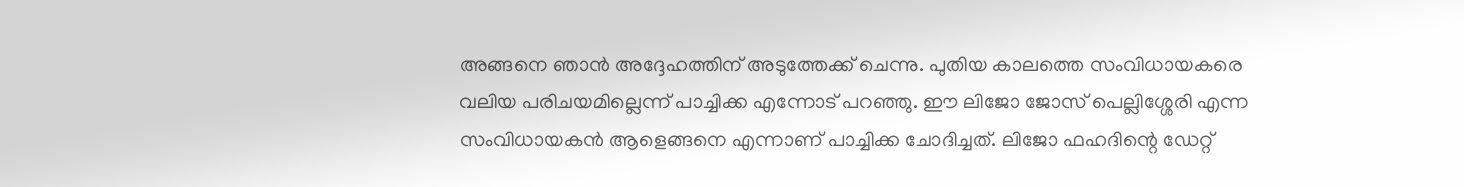അങ്ങനെ ഞാൻ അദ്ദേഹത്തിന് അടുത്തേക്ക് ചെന്നു. പുതിയ കാലത്തെ സംവിധായകരെ വലിയ പരിചയമില്ലെന്ന് പാച്ചിക്ക എന്നോട് പറഞ്ഞു. ഈ ലിജോ ജോസ് പെല്ലിശ്ശേരി എന്ന സംവിധായകൻ ആളെങ്ങനെ എന്നാണ് പാച്ചിക്ക ചോദിച്ചത്. ലിജോ ഫഹദിന്റെ ഡേറ്റ്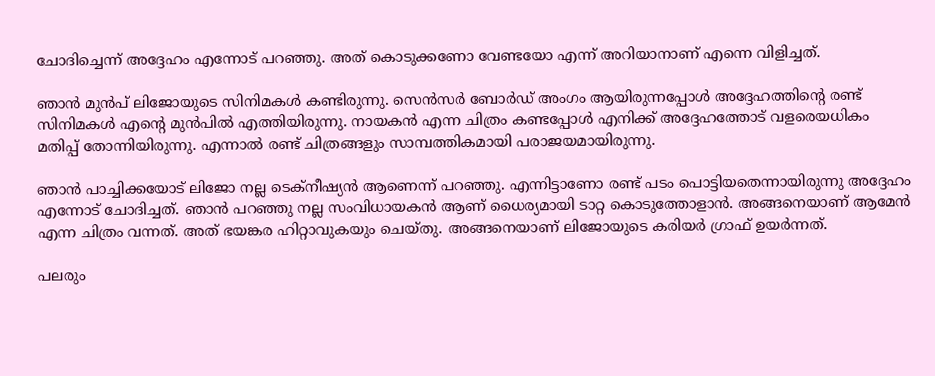ചോദിച്ചെന്ന് അദ്ദേഹം എന്നോട് പറഞ്ഞു. അത് കൊടുക്കണോ വേണ്ടയോ എന്ന് അറിയാനാണ് എന്നെ വിളിച്ചത്.

ഞാൻ മുൻപ് ലിജോയുടെ സിനിമകൾ കണ്ടിരുന്നു. സെൻസർ ബോർഡ് അംഗം ആയിരുന്നപ്പോൾ അദ്ദേഹത്തിന്റെ രണ്ട് സിനിമകൾ എന്റെ മുൻപിൽ എത്തിയിരുന്നു. നായകൻ എന്ന ചിത്രം കണ്ടപ്പോൾ എനിക്ക് അദ്ദേഹത്തോട് വളരെയധികം മതിപ്പ് തോന്നിയിരുന്നു. എന്നാൽ രണ്ട് ചിത്രങ്ങളും സാമ്പത്തികമായി പരാജയമായിരുന്നു.

ഞാൻ പാച്ചിക്കയോട് ലിജോ നല്ല ടെക്‌നീഷ്യൻ ആണെന്ന് പറഞ്ഞു. എന്നിട്ടാണോ രണ്ട് പടം പൊട്ടിയതെന്നായിരുന്നു അദ്ദേഹം എന്നോട് ചോദിച്ചത്. ഞാൻ പറഞ്ഞു നല്ല സംവിധായകൻ ആണ് ധൈര്യമായി ടാറ്റ കൊടുത്തോളാൻ. അങ്ങനെയാണ് ആമേൻ എന്ന ചിത്രം വന്നത്. അത് ഭയങ്കര ഹിറ്റാവുകയും ചെയ്‌തു. അങ്ങനെയാണ് ലിജോയുടെ കരിയർ ഗ്രാഫ് ഉയർന്നത്.

പലരും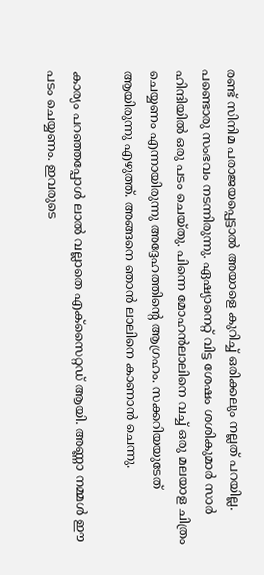രണ്ട് സിനിമ പരാജയപ്പെട്ടാൽ അയാളെ കുറിച്ച് ഒരിക്കലും നല്ലത് പറയില്ല. പണ്ടൊരു സംഭവം നടന്നിരുന്നു. ഏഷ്യാനെറ്റ് വിട്ട ശേഷം ശശികുമാർ സാർ ഹിന്ദിയിൽ ഒരു പടം ചെയ്‌തു. പിന്നെ മോഹൻലാലിനെ വച്ച് ഒരു മലയാള ചിത്രം ചെയ്യണം എന്നായിരുന്നു അദ്ദേഹത്തിന്റെ ആഗ്രഹം. സക്കറിയയുടേത് ആയിരുന്നു എഴുത്ത്. അങ്ങനെ ഞാൻ ലാലിനെ കാണാൻ ചെന്നു.

കാര്യം പറഞ്ഞപ്പോൾ ലാൽ വല്ലാതെ എക്സൈറ്റഡ് ആയി. അണ്ണാ നമ്മൾ ഈ പടം ചെയ്യണം. ഇവരുടെ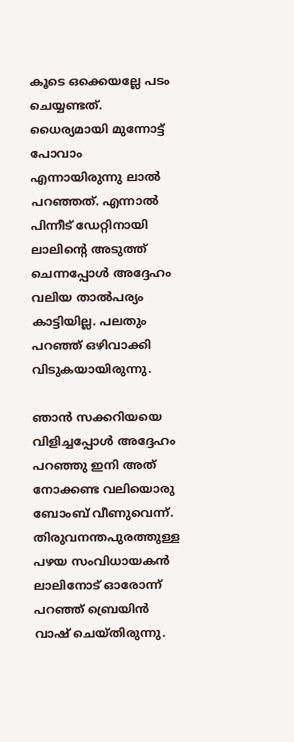കൂടെ ഒക്കെയല്ലേ പടം ചെയ്യണ്ടത്. ധൈര്യമായി മുന്നോട്ട് പോവാം എന്നായിരുന്നു ലാൽ പറഞ്ഞത്. എന്നാൽ പിന്നീട് ഡേറ്റിനായി ലാലിന്റെ അടുത്ത് ചെന്നപ്പോൾ അദ്ദേഹം വലിയ താൽപര്യം കാട്ടിയില്ല. പലതും പറഞ്ഞ് ഒഴിവാക്കി വിടുകയായിരുന്നു.

ഞാൻ സക്കറിയയെ വിളിച്ചപ്പോൾ അദ്ദേഹം പറഞ്ഞു ഇനി അത് നോക്കണ്ട വലിയൊരു ബോംബ് വീണുവെന്ന്. തിരുവനന്തപുരത്തുള്ള പഴയ സംവിധായകൻ ലാലിനോട് ഓരോന്ന് പറഞ്ഞ് ബ്രെയിൻ വാഷ് ചെയ്‌തിരുന്നു.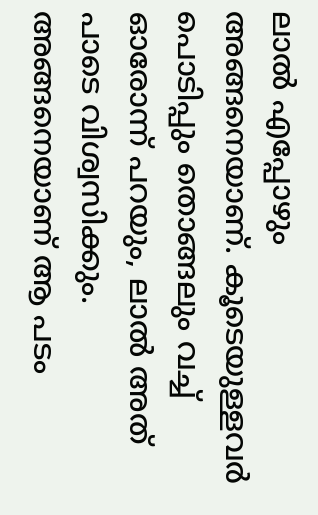ലാൽ എപ്പോഴും അങ്ങനെയാണ്. കൂടെയുള്ളവർ പൊടിപ്പും തൊങ്ങലും വച്ച് ഓരോന്ന് പറയും, ലാൽ അത് പാടെ വിശ്വസിക്കും. അങ്ങനെയാണ് ആ പടം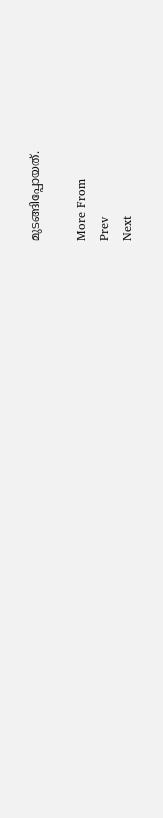മുടങ്ങിപ്പോയത്.

More From
Prev
Next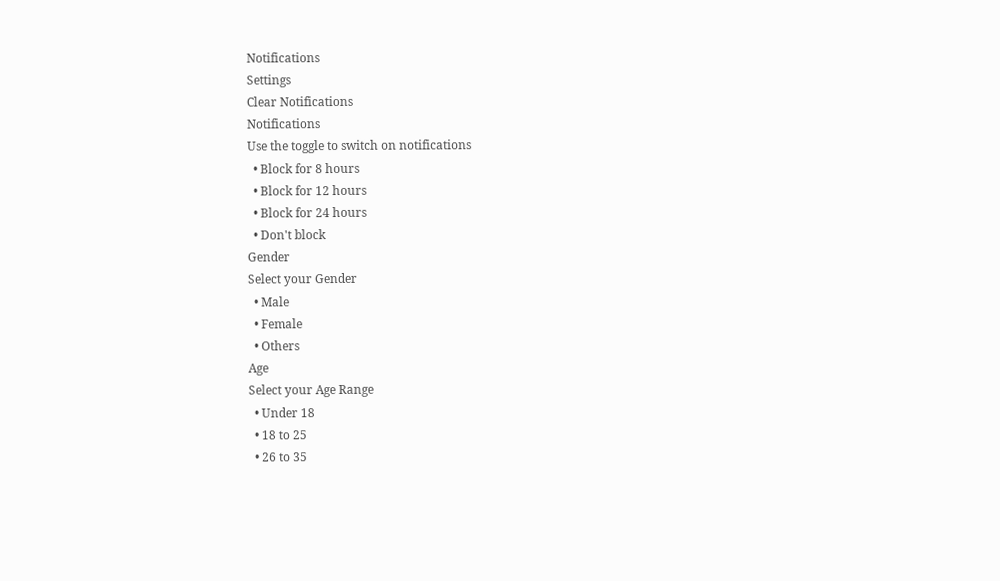Notifications
Settings
Clear Notifications
Notifications
Use the toggle to switch on notifications
  • Block for 8 hours
  • Block for 12 hours
  • Block for 24 hours
  • Don't block
Gender
Select your Gender
  • Male
  • Female
  • Others
Age
Select your Age Range
  • Under 18
  • 18 to 25
  • 26 to 35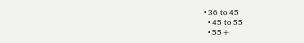• 36 to 45
  • 45 to 55
  • 55+